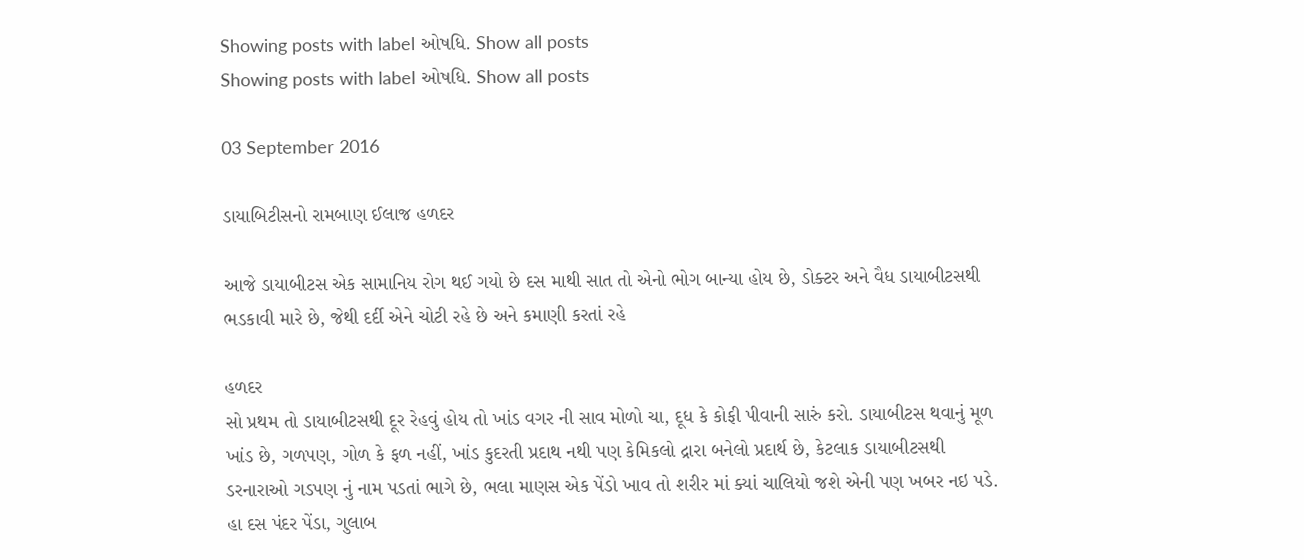Showing posts with label ઓષધિ. Show all posts
Showing posts with label ઓષધિ. Show all posts

03 September 2016

ડાયાબિટીસનો રામબાણ ઈલાજ હળદર

આજે ડાયાબીટસ એક સામાનિય રોગ થઈ ગયો છે દસ માથી સાત તો એનો ભોગ બાન્યા હોય છે, ડોક્ટર અને વૈધ ડાયાબીટસથી ભડકાવી મારે છે, જેથી દર્દી એને ચોટી રહે છે અને કમાણી કરતાં રહે

હળદર
સો પ્રથમ તો ડાયાબીટસથી દૂર રેહવું હોય તો ખાંડ વગર ની સાવ મોળો ચા, દૂધ કે કોફી પીવાની સારું કરો. ડાયાબીટસ થવાનું મૂળ ખાંડ છે, ગળપણ, ગોળ કે ફળ નહીં, ખાંડ કુદરતી પ્રદાથ નથી પણ કેમિકલો દ્રારા બનેલો પ્રદાર્થ છે, કેટલાક ડાયાબીટસથી ડરનારાઓ ગડપણ નું નામ પડતાં ભાગે છે, ભલા માણસ એક પેંડો ખાવ તો શરીર માં ક્યાં ચાલિયો જશે એની પણ ખબર નઇ પડે. હા દસ પંદર પેંડા, ગુલાબ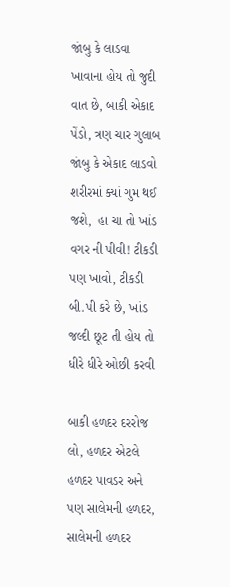જાંબુ કે લાડવા ખાવાના હોય તો જુદી વાત છે, બાકી એકાદ પેંડો, ત્રણ ચાર ગુલાબ જાંબુ કે એકાદ લાડવો શરીરમાં ક્યાં ગુમ થઈ જશે,  હા ચા તો ખાંડ વગર ની પીવી! ટીકડી પણ ખાવો, ટીકડી બી.પી કરે છે, ખાંડ જલ્દી છૂટ તી હોય તો ધીરે ધીરે ઓછી કરવી

બાકી હળદર દરરોજ લો, હળદર એટલે હળદર પાવડર અને પણ સાલેમની હળદર, સાલેમની હળદર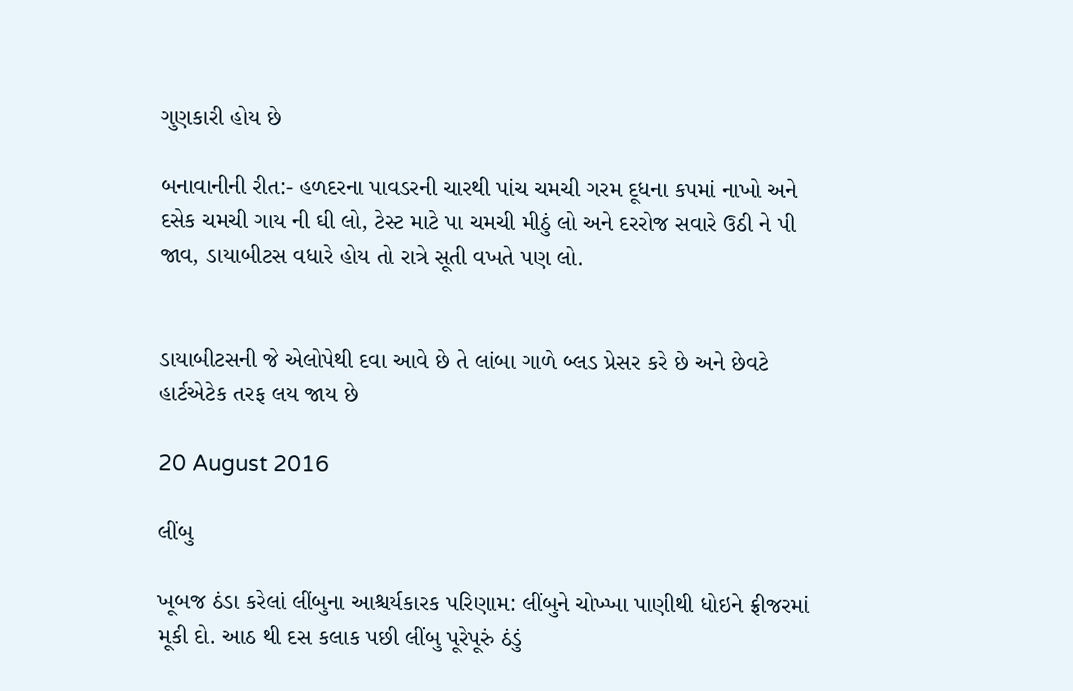ગુણકારી હોય છે

બનાવાનીની રીત:- હળદરના પાવડરની ચારથી પાંચ ચમચી ગરમ દૂધના કપમાં નાખો અને દસેક ચમચી ગાય ની ઘી લો, ટેસ્ટ માટે પા ચમચી મીઠું લો અને દરરોજ સવારે ઉઠી ને પી જાવ, ડાયાબીટસ વધારે હોય તો રાત્રે સૂતી વખતે પણ લો.


ડાયાબીટસની જે એલોપેથી દવા આવે છે તે લાંબા ગાળે બ્લડ પ્રેસર કરે છે અને છેવટે હાર્ટએટેક તરફ લય જાય છે

20 August 2016

લીંબુ

ખૂબજ ઠંડા કરેલાં લીંબુના આશ્ચર્યકારક પરિણામ: લીંબુને ચોખ્ખા પાણીથી ધોઇને ફ્રીજરમાં મૂકી દો. આઠ થી દસ કલાક પછી લીંબુ પૂરેપૂરું ઠંડું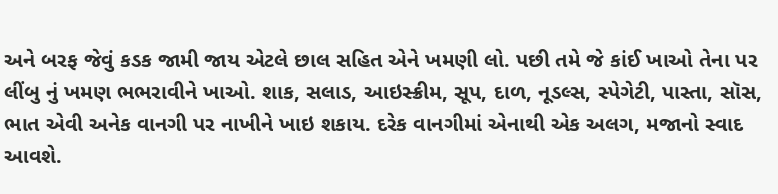અને બરફ જેવું કડક જામી જાય એટલે છાલ સહિત એને ખમણી લો. પછી તમે જે કાંઈ ખાઓ તેના પર લીંબુ નું ખમણ ભભરાવીને ખાઓ. શાક, સલાડ, આઇસ્ક્રીમ, સૂપ, દાળ, નૂડલ્સ, સ્પેગેટી, પાસ્તા, સૉસ, ભાત એવી અનેક વાનગી પર નાખીને ખાઇ શકાય. દરેક વાનગીમાં એનાથી એક અલગ, મજાનો સ્વાદ આવશે.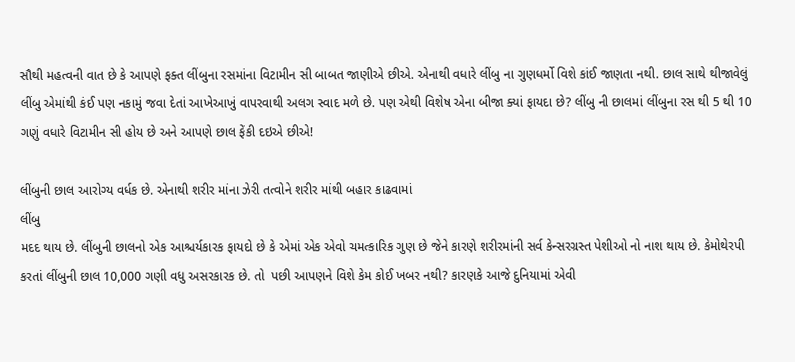સૌથી મહત્વની વાત છે કે આપણે ફક્ત લીંબુના રસમાંના વિટામીન સી બાબત જાણીએ છીએ. એનાથી વધારે લીંબુ ના ગુણધર્મો વિશે કાંઈ જાણતા નથી. છાલ સાથે થીજાવેલું લીંબુ એમાંથી કંઈ પણ નકામું જવા દેતાં આખેઆખું વાપરવાથી અલગ સ્વાદ મળે છે. પણ એથી વિશેષ એના બીજા ક્યાં ફાયદા છે? લીંબુ ની છાલમાં લીંબુના રસ થી 5 થી 10 ગણું વધારે વિટામીન સી હોય છે અને આપણે છાલ ફેંકી દઇએ છીએ!

લીંબુની છાલ આરોગ્ય વર્ધક છે. એનાથી શરીર માંના ઝેરી તત્વોને શરીર માંથી બહાર કાઢવામાં
લીંબુ
મદદ થાય છે. લીંબુની છાલનો એક આશ્ચર્યકારક ફાયદો છે કે એમાં એક એવો ચમત્કારિક ગુણ છે જેને કારણે શરીરમાંની સર્વ કેન્સરગ્રસ્ત પેશીઓ નો નાશ થાય છે. કેમોથેરપી કરતાં લીંબુની છાલ 10,000 ગણી વધુ અસરકારક છે. તો  પછી આપણને વિશે કેમ કોઈ ખબર નથી? કારણકે આજે દુનિયામાં એવી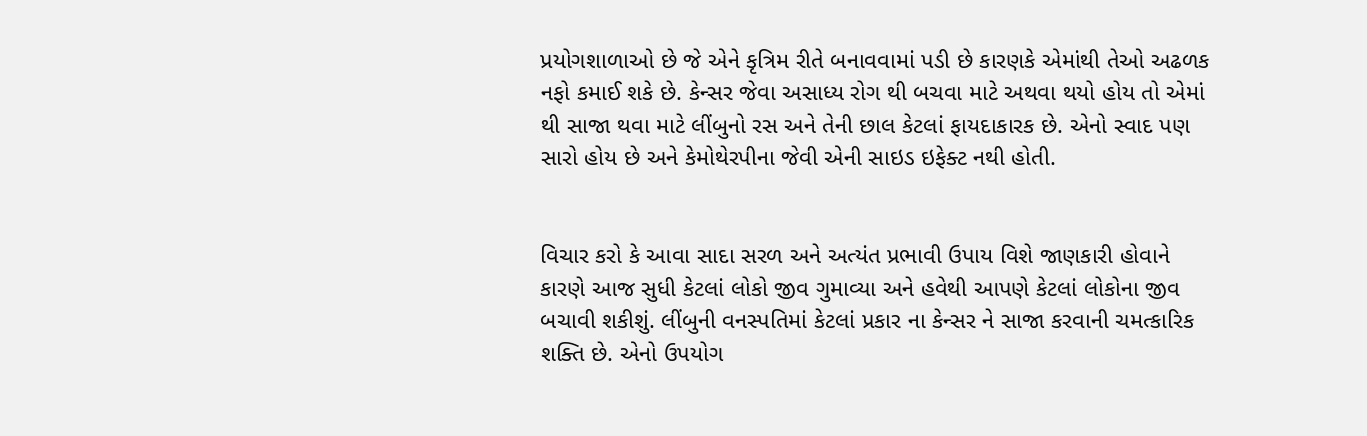પ્રયોગશાળાઓ છે જે એને કૃત્રિમ રીતે બનાવવામાં પડી છે કારણકે એમાંથી તેઓ અઢળક નફો કમાઈ શકે છે. કેન્સર જેવા અસાધ્ય રોગ થી બચવા માટે અથવા થયો હોય તો એમાં થી સાજા થવા માટે લીંબુનો રસ અને તેની છાલ કેટલાં ફાયદાકારક છે. એનો સ્વાદ પણ સારો હોય છે અને કેમોથેરપીના જેવી એની સાઇડ ઇફેક્ટ નથી હોતી.


વિચાર કરો કે આવા સાદા સરળ અને અત્યંત પ્રભાવી ઉપાય વિશે જાણકારી હોવાને કારણે આજ સુધી કેટલાં લોકો જીવ ગુમાવ્યા અને હવેથી આપણે કેટલાં લોકોના જીવ બચાવી શકીશું. લીંબુની વનસ્પતિમાં કેટલાં પ્રકાર ના કેન્સર ને સાજા કરવાની ચમત્કારિક શક્તિ છે. એનો ઉપયોગ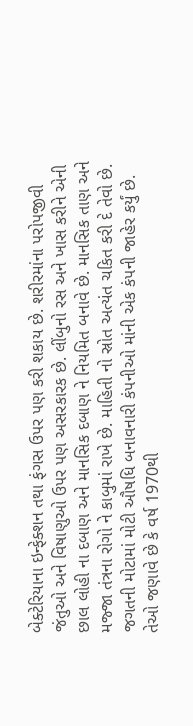બેક્ટેરિયાના ઇન્ફેક્શન તથા ફંગસ ઉપર પણ કરી શકાય છે. શરીરમાંના પરોપજીવી જંતુઓ અને વિષાણુઓ ઉપર પણ અસરકારક છે. લીંબુનો રસ અને ખાસ કરીને એની છાલ લોહી ના દબાણ અને માનસિક દબાણ ને નિયમિત બનાવે છે. માનસિક તાણ અને મજ્જા તંત્રના રોગો ને કાબુમાં રાખે છે. માહિતી નો સ્રોત અત્યંત ચકિત કરી દે તેવો છે. જગતની મોટામાં મોટી ઔષધિ બનાવનારી કંપનીઓ માંની એક કંપની જાહેર કર્યું છે. તેઓ જણાવે છે કે વર્ષ 1970થી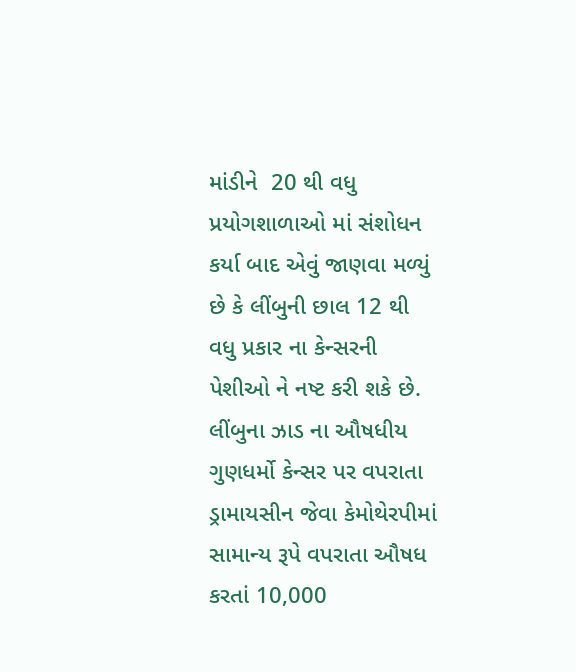માંડીને  20 થી વધુ પ્રયોગશાળાઓ માં સંશોધન કર્યા બાદ એવું જાણવા મળ્યું છે કે લીંબુની છાલ 12 થી વધુ પ્રકાર ના કેન્સરની પેશીઓ ને નષ્ટ કરી શકે છે. લીંબુના ઝાડ ના ઔષધીય ગુણધર્મો કેન્સર પર વપરાતા ડ્રામાયસીન જેવા કેમોથેરપીમાં સામાન્ય રૂપે વપરાતા ઔષધ કરતાં 10,000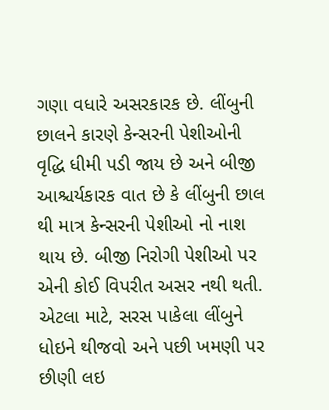ગણા વધારે અસરકારક છે. લીંબુની છાલને કારણે કેન્સરની પેશીઓની વૃદ્ધિ ધીમી પડી જાય છે અને બીજી આશ્ચર્યકારક વાત છે કે લીંબુની છાલ થી માત્ર કેન્સરની પેશીઓ નો નાશ થાય છે. બીજી નિરોગી પેશીઓ પર એની કોઈ વિપરીત અસર નથી થતી. એટલા માટે, સરસ પાકેલા લીંબુને ધોઇને થીજવો અને પછી ખમણી પર છીણી લઇ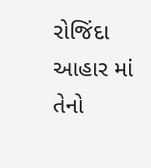રોજિંદા આહાર માં તેનો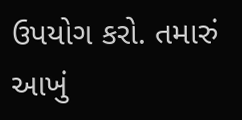ઉપયોગ કરો. તમારું આખું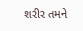શરીર તમને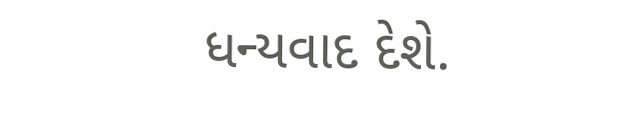ધન્યવાદ દેશે.